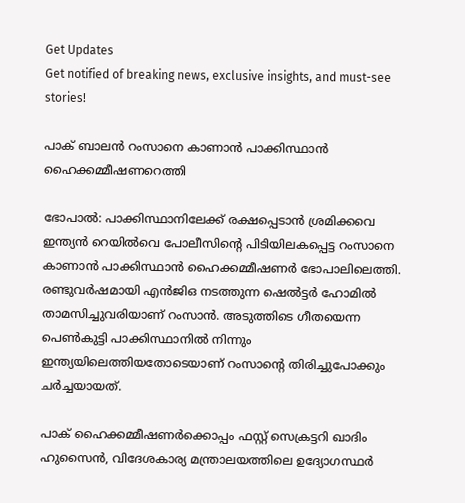Get Updates
Get notified of breaking news, exclusive insights, and must-see stories!

പാക് ബാലന്‍ റംസാനെ കാണാന്‍ പാക്കിസ്ഥാന്‍ ഹൈക്കമ്മീഷണറെത്തി

ഭോപാല്‍: പാക്കിസ്ഥാനിലേക്ക് രക്ഷപ്പെടാന്‍ ശ്രമിക്കവെ ഇന്ത്യന്‍ റെയില്‍വെ പോലീസിന്റെ പിടിയിലകപ്പെട്ട റംസാനെ കാണാന്‍ പാക്കിസ്ഥാന്‍ ഹൈക്കമ്മീഷണര്‍ ഭോപാലിലെത്തി. രണ്ടുവര്‍ഷമായി എന്‍ജിഒ നടത്തുന്ന ഷെല്‍ട്ടര്‍ ഹോമില്‍ താമസിച്ചുവരിയാണ് റംസാന്‍. അടുത്തിടെ ഗീതയെന്ന പെണ്‍കുട്ടി പാക്കിസ്ഥാനില്‍ നിന്നും ഇന്ത്യയിലെത്തിയതോടെയാണ് റംസാന്റെ തിരിച്ചുപോക്കും ചര്‍ച്ചയായത്.

പാക് ഹൈക്കമ്മീഷണര്‍ക്കൊപ്പം ഫസ്റ്റ് സെക്രട്ടറി ഖാദിം ഹുസൈന്‍, വിദേശകാര്യ മന്ത്രാലയത്തിലെ ഉദ്യോഗസ്ഥര്‍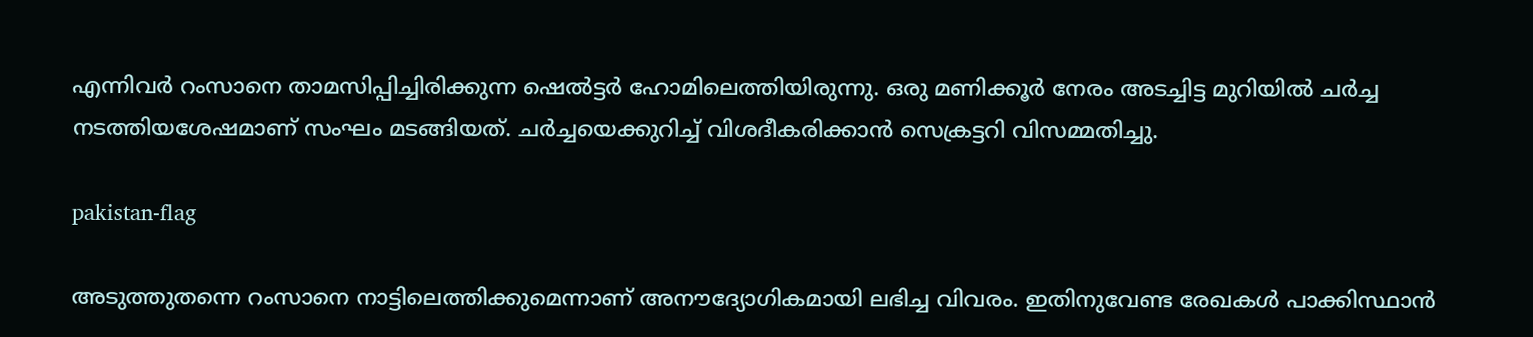എന്നിവര്‍ റംസാനെ താമസിപ്പിച്ചിരിക്കുന്ന ഷെല്‍ട്ടര്‍ ഹോമിലെത്തിയിരുന്നു. ഒരു മണിക്കൂര്‍ നേരം അടച്ചിട്ട മുറിയില്‍ ചര്‍ച്ച നടത്തിയശേഷമാണ് സംഘം മടങ്ങിയത്. ചര്‍ച്ചയെക്കുറിച്ച് വിശദീകരിക്കാന്‍ സെക്രട്ടറി വിസമ്മതിച്ചു.

pakistan-flag

അടുത്തുതന്നെ റംസാനെ നാട്ടിലെത്തിക്കുമെന്നാണ് അനൗദ്യോഗികമായി ലഭിച്ച വിവരം. ഇതിനുവേണ്ട രേഖകള്‍ പാക്കിസ്ഥാന്‍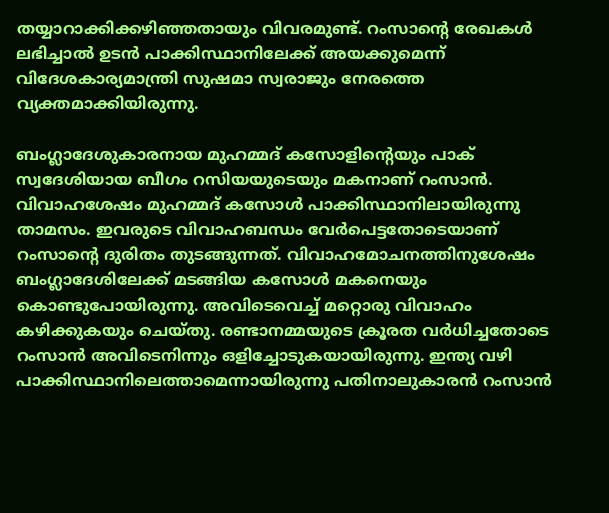തയ്യാറാക്കിക്കഴിഞ്ഞതായും വിവരമുണ്ട്. റംസാന്റെ രേഖകള്‍ ലഭിച്ചാല്‍ ഉടന്‍ പാക്കിസ്ഥാനിലേക്ക് അയക്കുമെന്ന് വിദേശകാര്യമാന്ത്രി സുഷമാ സ്വരാജും നേരത്തെ വ്യക്തമാക്കിയിരുന്നു.

ബംഗ്ലാദേശുകാരനായ മുഹമ്മദ് കസോളിന്റെയും പാക് സ്വദേശിയായ ബീഗം റസിയയുടെയും മകനാണ് റംസാന്‍. വിവാഹശേഷം മുഹമ്മദ് കസോള്‍ പാക്കിസ്ഥാനിലായിരുന്നു താമസം. ഇവരുടെ വിവാഹബന്ധം വേര്‍പെട്ടതോടെയാണ് റംസാന്റെ ദുരിതം തുടങ്ങുന്നത്. വിവാഹമോചനത്തിനുശേഷം ബംഗ്ലാദേശിലേക്ക് മടങ്ങിയ കസോള്‍ മകനെയും കൊണ്ടുപോയിരുന്നു. അവിടെവെച്ച് മറ്റൊരു വിവാഹം കഴിക്കുകയും ചെയ്തു. രണ്ടാനമ്മയുടെ ക്രൂരത വര്‍ധിച്ചതോടെ റംസാന്‍ അവിടെനിന്നും ഒളിച്ചോടുകയായിരുന്നു. ഇന്ത്യ വഴി പാക്കിസ്ഥാനിലെത്താമെന്നായിരുന്നു പതിനാലുകാരന്‍ റംസാന്‍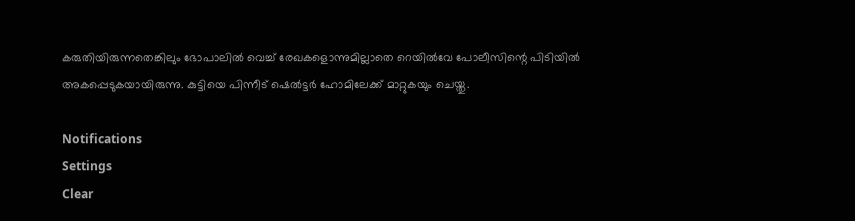കരുതിയിരുന്നതെങ്കിലും ഭോപാലില്‍ വെച്ച് രേഖകളൊന്നുമില്ലാതെ റെയില്‍വേ പോലീസിന്റെ പിടിയില്‍ അകപ്പെടുകയായിരുന്നു. കുട്ടിയെ പിന്നീട് ഷെല്‍ട്ടര്‍ ഹോമിലേക്ക് മാറ്റുകയും ചെയ്തു.

Notifications
Settings
Clear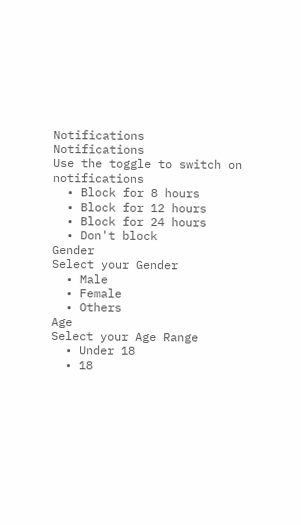Notifications
Notifications
Use the toggle to switch on notifications
  • Block for 8 hours
  • Block for 12 hours
  • Block for 24 hours
  • Don't block
Gender
Select your Gender
  • Male
  • Female
  • Others
Age
Select your Age Range
  • Under 18
  • 18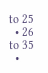to 25
  • 26 to 35
  •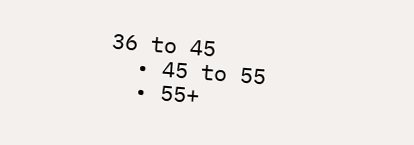36 to 45
  • 45 to 55
  • 55+